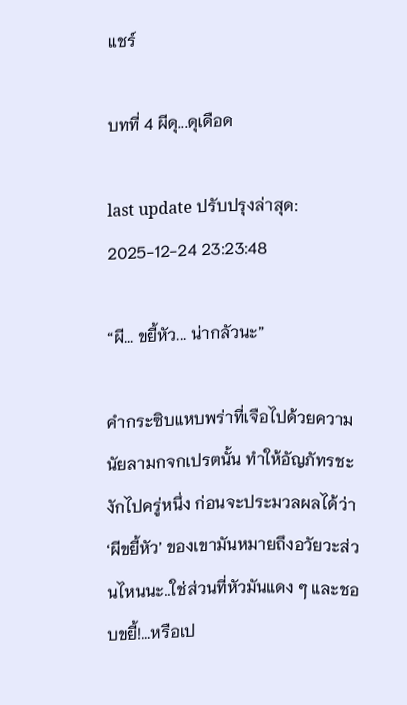แชร์

บทที่ 4 ผีดุ...ดุเดือด

last update ปรับปรุงล่าสุด: 2025-12-24 23:23:48

“ผี... ขยี้หัว... น่ากลัวนะ”

คำกระซิบแหบพร่าที่เจือไปด้วยความนัยลามกจกเปรตนั้น ทำให้อัญภัทรชะงักไปครู่หนึ่ง ก่อนจะประมวลผลได้ว่า ‘ผีขยี้หัว’ ของเขามันหมายถึงอวัยวะส่วนไหนนะ..ใช่ส่วนที่หัวมันแดง ๆ และชอบขยี้!...หรือเป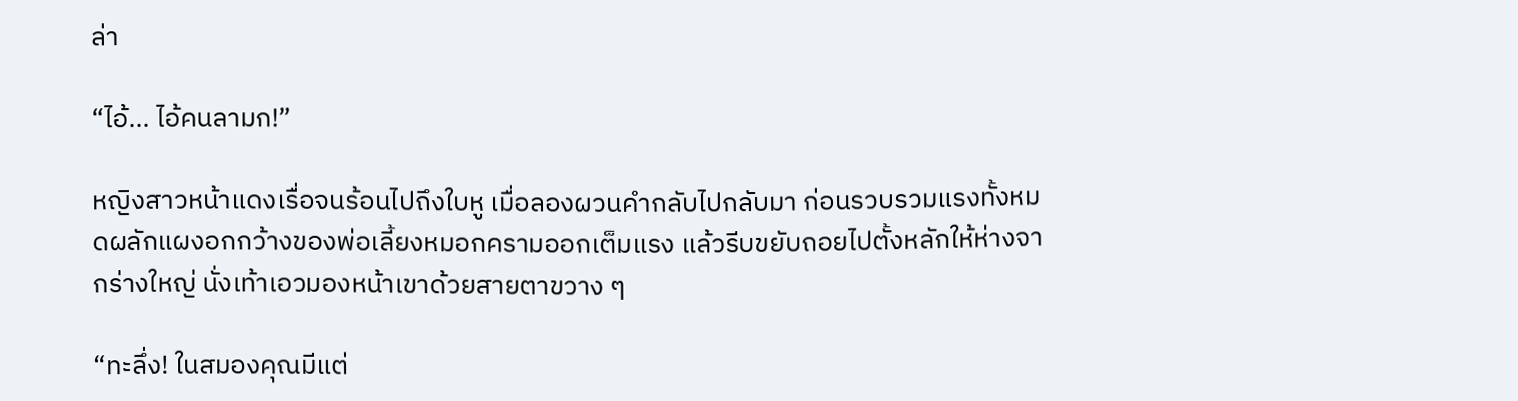ล่า

“ไอ้... ไอ้คนลามก!”

หญิงสาวหน้าแดงเรื่อจนร้อนไปถึงใบหู เมื่อลองผวนคำกลับไปกลับมา ก่อนรวบรวมแรงทั้งหมดผลักแผงอกกว้างของพ่อเลี้ยงหมอกครามออกเต็มแรง แล้วรีบขยับถอยไปตั้งหลักให้ห่างจากร่างใหญ่ นั่งเท้าเอวมองหน้าเขาด้วยสายตาขวาง ๆ

“ทะลึ่ง! ในสมองคุณมีแต่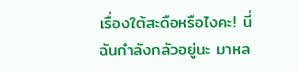เรื่องใต้สะดือหรือไงคะ! นี่ฉันกำลังกลัวอยู่นะ มาหล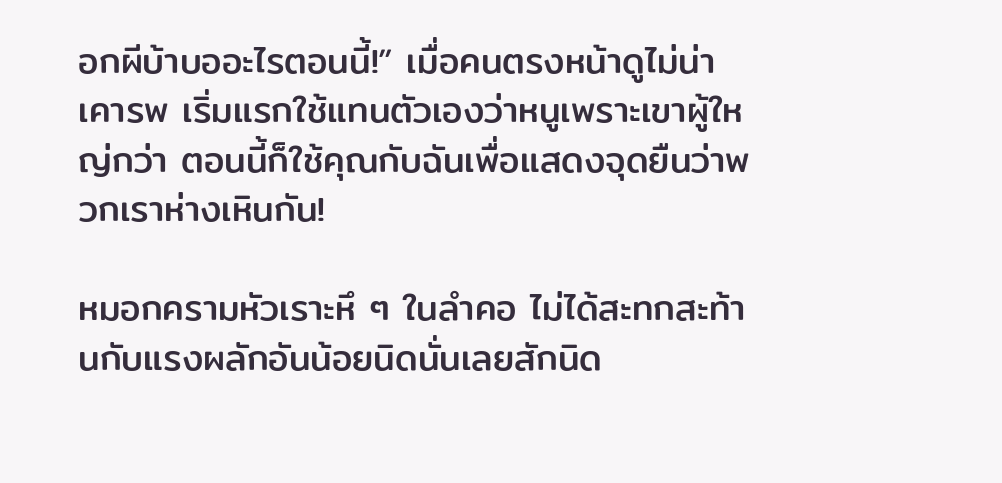อกผีบ้าบออะไรตอนนี้!” เมื่อคนตรงหน้าดูไม่น่าเคารพ เริ่มแรกใช้แทนตัวเองว่าหนูเพราะเขาผู้ใหญ่กว่า ตอนนี้ก็ใช้คุณกับฉันเพื่อแสดงจุดยืนว่าพวกเราห่างเหินกัน!

หมอกครามหัวเราะหึ ๆ ในลำคอ ไม่ได้สะทกสะท้านกับแรงผลักอันน้อยนิดนั่นเลยสักนิด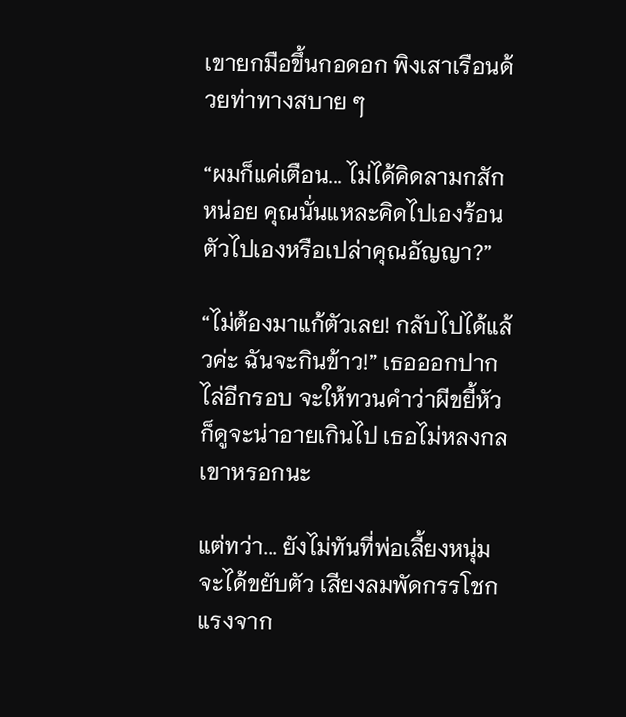เขายกมือขึ้นกอดอก พิงเสาเรือนด้วยท่าทางสบาย ๆ

“ผมก็แค่เตือน... ไม่ได้คิดลามกสักหน่อย คุณนั่นแหละคิดไปเองร้อนตัวไปเองหรือเปล่าคุณอัญญา?”

“ไม่ต้องมาแก้ตัวเลย! กลับไปได้แล้วค่ะ ฉันจะกินข้าว!” เธอออกปากไล่อีกรอบ จะให้ทวนคำว่าผีขยี้หัวก็ดูจะน่าอายเกินไป เธอไม่หลงกลเขาหรอกนะ

แต่ทว่า... ยังไม่ทันที่พ่อเลี้ยงหนุ่มจะได้ขยับตัว เสียงลมพัดกรรโชกแรงจาก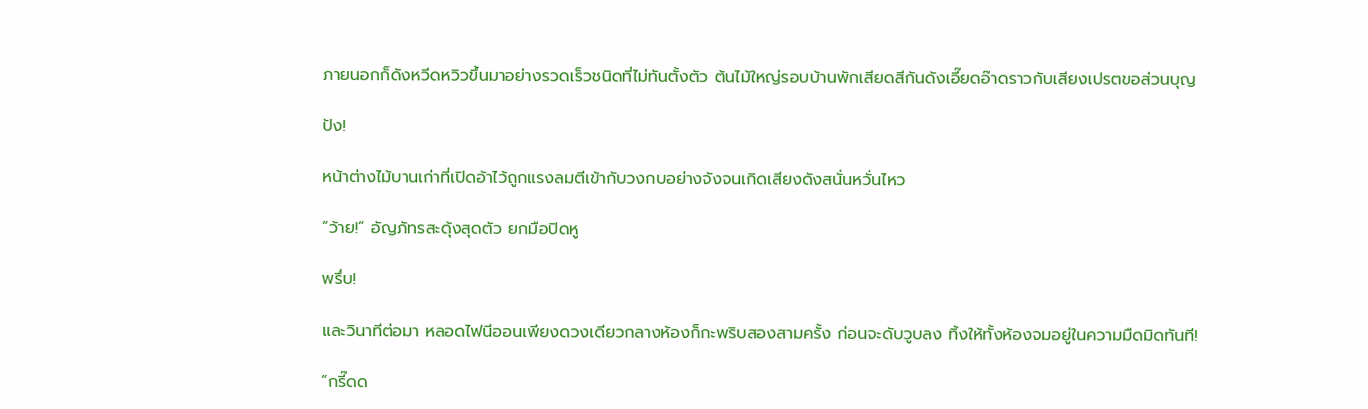ภายนอกก็ดังหวีดหวิวขึ้นมาอย่างรวดเร็วชนิดที่ไม่ทันตั้งตัว ต้นไม้ใหญ่รอบบ้านพักเสียดสีกันดังเอี๊ยดอ๊าดราวกับเสียงเปรตขอส่วนบุญ

ปัง!

หน้าต่างไม้บานเก่าที่เปิดอ้าไว้ถูกแรงลมตีเข้ากับวงกบอย่างจังจนเกิดเสียงดังสนั่นหวั่นไหว

“ว้าย!” อัญภัทรสะดุ้งสุดตัว ยกมือปิดหู

พรึ่บ!

และวินาทีต่อมา หลอดไฟนีออนเพียงดวงเดียวกลางห้องก็กะพริบสองสามครั้ง ก่อนจะดับวูบลง ทิ้งให้ทั้งห้องจมอยู่ในความมืดมิดทันที!

“กรี๊ดด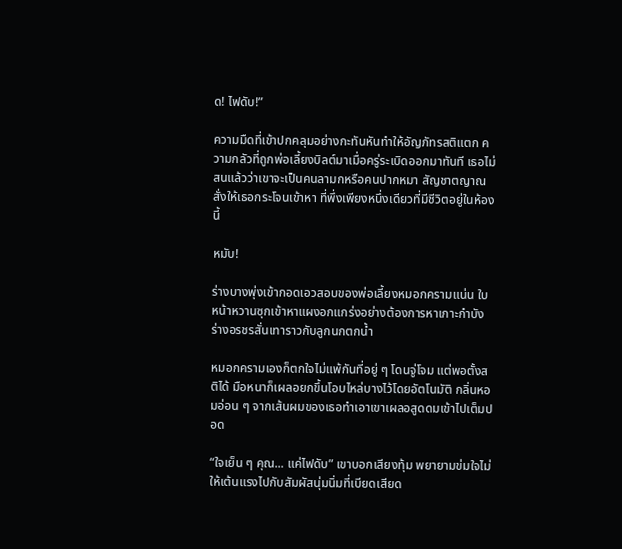ด! ไฟดับ!”

ความมืดที่เข้าปกคลุมอย่างกะทันหันทำให้อัญภัทรสติแตก ความกลัวที่ถูกพ่อเลี้ยงบิลต์มาเมื่อครู่ระเบิดออกมาทันที เธอไม่สนแล้วว่าเขาจะเป็นคนลามกหรือคนปากหมา สัญชาตญาณสั่งให้เธอกระโจนเข้าหา ที่พึ่งเพียงหนึ่งเดียวที่มีชีวิตอยู่ในห้องนี้

หมับ!

ร่างบางพุ่งเข้ากอดเอวสอบของพ่อเลี้ยงหมอกครามแน่น ใบหน้าหวานซุกเข้าหาแผงอกแกร่งอย่างต้องการหาเกาะกำบัง ร่างอรชรสั่นเทาราวกับลูกนกตกน้ำ

หมอกครามเองก็ตกใจไม่แพ้กันที่อยู่ ๆ โดนจู่โจม แต่พอตั้งสติได้ มือหนาก็เผลอยกขึ้นโอบไหล่บางไว้โดยอัตโนมัติ กลิ่นหอมอ่อน ๆ จากเส้นผมของเธอทำเอาเขาเผลอสูดดมเข้าไปเต็มปอด

“ใจเย็น ๆ คุณ... แค่ไฟดับ” เขาบอกเสียงทุ้ม พยายามข่มใจไม่ให้เต้นแรงไปกับสัมผัสนุ่มนิ่มที่เบียดเสียด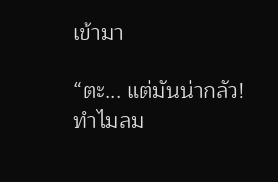เข้ามา

“ตะ... แต่มันน่ากลัว! ทำไมลม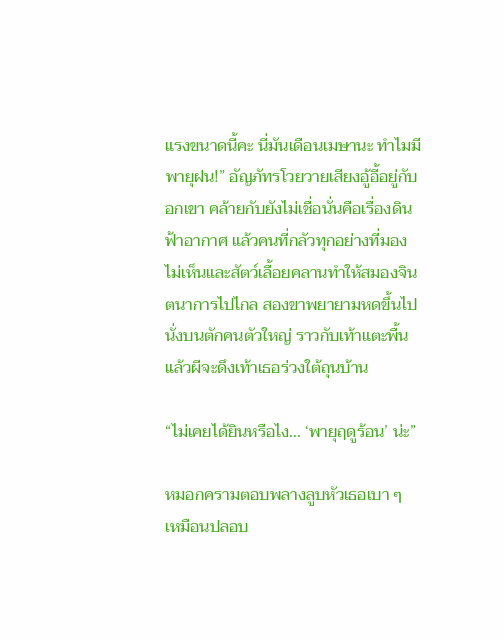แรงขนาดนี้คะ นี่มันเดือนเมษานะ ทำไมมีพายุฝน!” อัญภัทรโวยวายเสียงอู้อี้อยู่กับอกเขา คล้ายกับยังไม่เชื่อนั่นคือเรื่องดินฟ้าอากาศ แล้วคนที่กลัวทุกอย่างที่มองไม่เห็นและสัตว์เลื้อยคลานทำให้สมองจินตนาการไปไกล สองขาพยายามหดขึ้นไปนั่งบนตักคนตัวใหญ่ ราวกับเท้าแตะพื้นแล้วผีจะดึงเท้าเธอร่วงใต้ถุนบ้าน

“ไม่เคยได้ยินหรือไง... ‘พายุฤดูร้อน’ น่ะ”

หมอกครามตอบพลางลูบหัวเธอเบา ๆ เหมือนปลอบ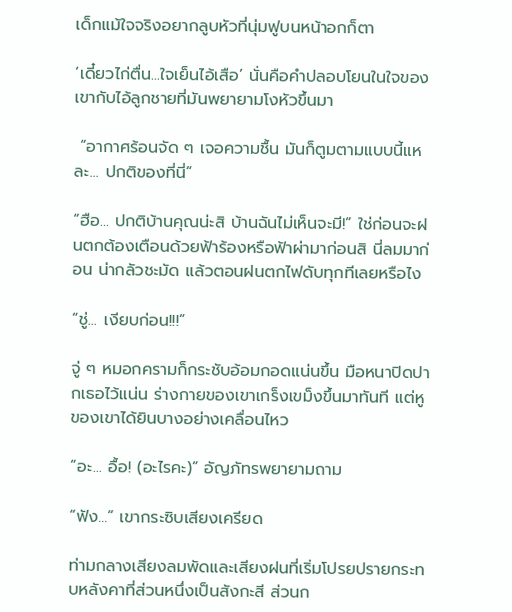เด็กแม้ใจจริงอยากลูบหัวที่นุ่มฟูบนหน้าอกก็ตา

‘เดี๋ยวไก่ตื่น...ใจเย็นไอ้เสือ’ นั่นคือคำปลอบโยนในใจของเขากับไอ้ลูกชายที่มันพยายามโงหัวขึ้นมา

 “อากาศร้อนจัด ๆ เจอความชื้น มันก็ตูมตามแบบนี้แหละ... ปกติของที่นี่”

“ฮือ... ปกติบ้านคุณน่ะสิ บ้านฉันไม่เห็นจะมี!” ใช่ก่อนจะฝนตกต้องเตือนด้วยฟ้าร้องหรือฟ้าผ่ามาก่อนสิ นี่ลมมาก่อน น่ากลัวชะมัด แล้วตอนฝนตกไฟดับทุกทีเลยหรือไง

“ชู่... เงียบก่อน!!!”

จู่ ๆ หมอกครามก็กระชับอ้อมกอดแน่นขึ้น มือหนาปิดปากเธอไว้แน่น ร่างกายของเขาเกร็งเขม็งขึ้นมาทันที แต่หูของเขาได้ยินบางอย่างเคลื่อนไหว

“อะ... อื้อ! (อะไรคะ)” อัญภัทรพยายามถาม

“ฟัง...” เขากระซิบเสียงเครียด

ท่ามกลางเสียงลมพัดและเสียงฝนที่เริ่มโปรยปรายกระทบหลังคาที่ส่วนหนึ่งเป็นสังกะสี ส่วนก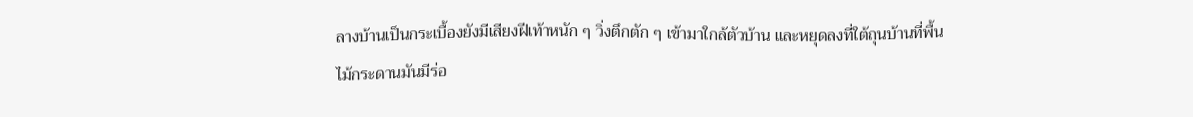ลางบ้านเป็นกระเบื้องยังมีเสียงฝีเท้าหนัก ๆ วิ่งตึกตัก ๆ เข้ามาใกล้ตัวบ้าน และหยุดลงที่ใต้ถุนบ้านที่พื้นไม้กระดานมันมีร่อ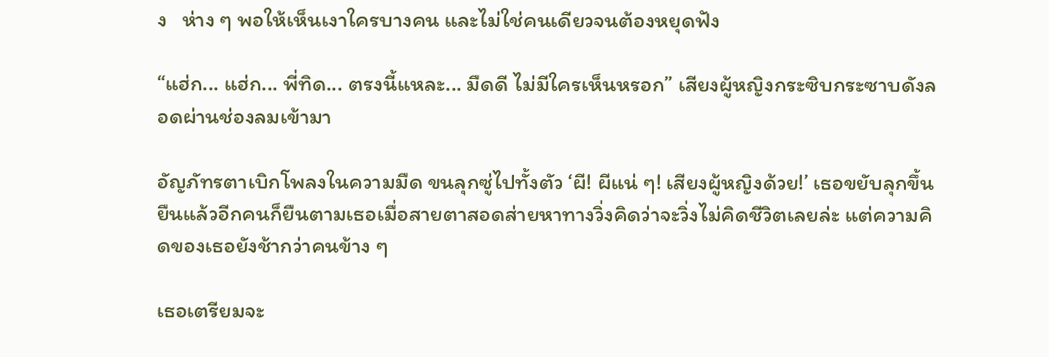ง   ห่าง ๆ พอให้เห็นเงาใครบางคน และไม่ใช่คนเดียวจนต้องหยุดฟัง

“แฮ่ก... แฮ่ก... พี่ทิด... ตรงนี้แหละ... มืดดี ไม่มีใครเห็นหรอก” เสียงผู้หญิงกระซิบกระซาบดังลอดผ่านช่องลมเข้ามา

อัญภัทรตาเบิกโพลงในความมืด ขนลุกซู่ไปทั้งตัว ‘ผี! ผีแน่ ๆ! เสียงผู้หญิงด้วย!’ เธอขยับลุกขึ้นยืนแล้วอีกคนก็ยืนตามเธอเมื่อสายตาสอดส่ายหาทางวิ่งคิดว่าจะวิ่งไม่คิดชีวิตเลยล่ะ แต่ความคิดของเธอยังช้ากว่าคนข้าง ๆ

เธอเตรียมจะ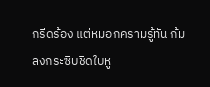กรีดร้อง แต่หมอกครามรู้ทัน ก้มลงกระซิบชิดใบหู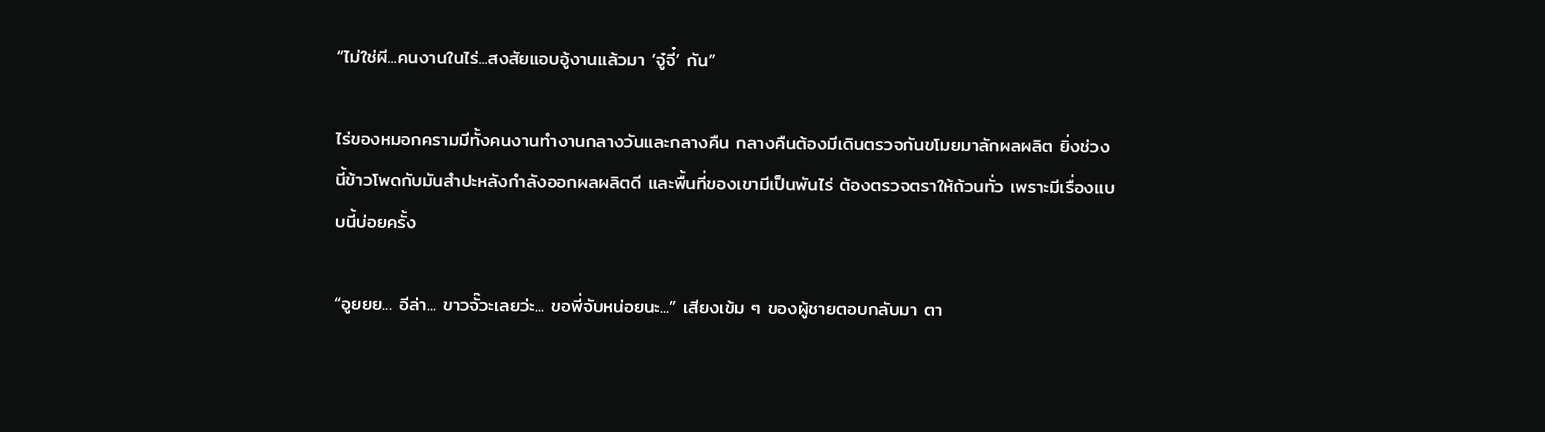“ไม่ใช่ผี...คนงานในไร่...สงสัยแอบอู้งานแล้วมา ‘จู๋จี๋’ กัน”

ไร่ของหมอกครามมีทั้งคนงานทำงานกลางวันและกลางคืน กลางคืนต้องมีเดินตรวจกันขโมยมาลักผลผลิต ยิ่งช่วงนี้ข้าวโพดกับมันสำปะหลังกำลังออกผลผลิตดี และพื้นที่ของเขามีเป็นพันไร่ ต้องตรวจตราให้ถ้วนทั่ว เพราะมีเรื่องแบบนี้บ่อยครั้ง

“อูยยย... อีล่า... ขาวจั๊วะเลยว่ะ... ขอพี่จับหน่อยนะ...” เสียงเข้ม ๆ ของผู้ชายตอบกลับมา ตา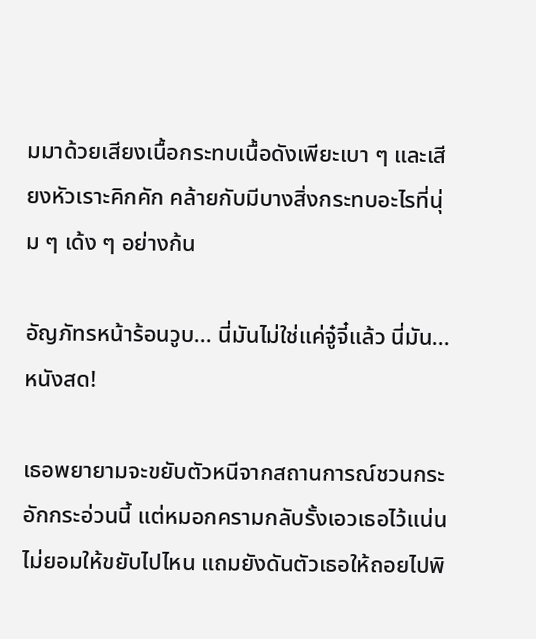มมาด้วยเสียงเนื้อกระทบเนื้อดังเพียะเบา ๆ และเสียงหัวเราะคิกคัก คล้ายกับมีบางสิ่งกระทบอะไรที่นุ่ม ๆ เด้ง ๆ อย่างก้น

อัญภัทรหน้าร้อนวูบ... นี่มันไม่ใช่แค่จู๋จี๋แล้ว นี่มัน... หนังสด!

เธอพยายามจะขยับตัวหนีจากสถานการณ์ชวนกระอักกระอ่วนนี้ แต่หมอกครามกลับรั้งเอวเธอไว้แน่น ไม่ยอมให้ขยับไปไหน แถมยังดันตัวเธอให้ถอยไปพิ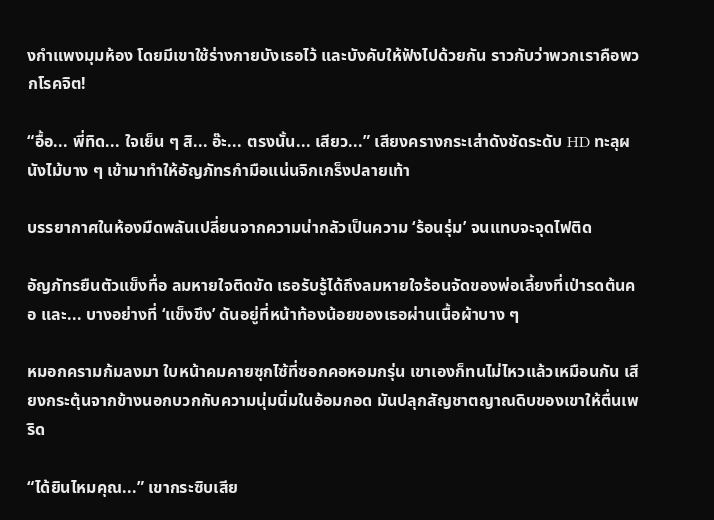งกำแพงมุมห้อง โดยมีเขาใช้ร่างกายบังเธอไว้ และบังคับให้ฟังไปด้วยกัน ราวกับว่าพวกเราคือพวกโรคจิต!

“อื้อ... พี่ทิด... ใจเย็น ๆ สิ... อ๊ะ... ตรงนั้น... เสียว...” เสียงครางกระเส่าดังชัดระดับ HD ทะลุผนังไม้บาง ๆ เข้ามาทำให้อัญภัทรกำมือแน่นจิกเกร็งปลายเท้า

บรรยากาศในห้องมืดพลันเปลี่ยนจากความน่ากลัวเป็นความ ‘ร้อนรุ่ม’ จนแทบจะจุดไฟติด

อัญภัทรยืนตัวแข็งทื่อ ลมหายใจติดขัด เธอรับรู้ได้ถึงลมหายใจร้อนจัดของพ่อเลี้ยงที่เป่ารดต้นคอ และ... บางอย่างที่ ‘แข็งขึง’ ดันอยู่ที่หน้าท้องน้อยของเธอผ่านเนื้อผ้าบาง ๆ

หมอกครามก้มลงมา ใบหน้าคมคายซุกไซ้ที่ซอกคอหอมกรุ่น เขาเองก็ทนไม่ไหวแล้วเหมือนกัน เสียงกระตุ้นจากข้างนอกบวกกับความนุ่มนิ่มในอ้อมกอด มันปลุกสัญชาตญาณดิบของเขาให้ตื่นเพริด

“ได้ยินไหมคุณ...” เขากระซิบเสีย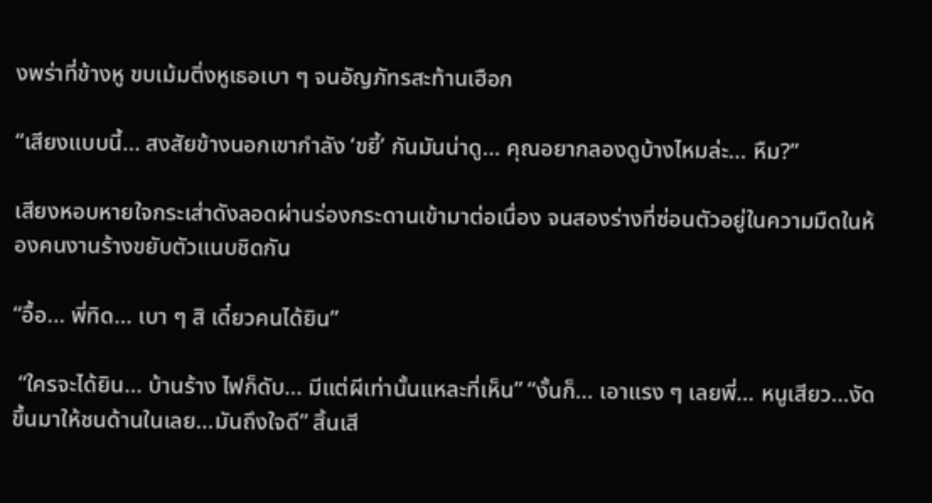งพร่าที่ข้างหู ขบเม้มติ่งหูเธอเบา ๆ จนอัญภัทรสะท้านเฮือก

“เสียงแบบนี้... สงสัยข้างนอกเขากำลัง ‘ขยี้’ กันมันน่าดู... คุณอยากลองดูบ้างไหมล่ะ... หืม?”

เสียงหอบหายใจกระเส่าดังลอดผ่านร่องกระดานเข้ามาต่อเนื่อง จนสองร่างที่ซ่อนตัวอยู่ในความมืดในห้องคนงานร้างขยับตัวแนบชิดกัน

“อื้อ... พี่ทิด... เบา ๆ สิ เดี๋ยวคนได้ยิน”

 “ใครจะได้ยิน... บ้านร้าง ไฟก็ดับ... มีแต่ผีเท่านั้นแหละที่เห็น” “งั้นก็... เอาแรง ๆ เลยพี่... หนูเสียว...งัดขึ้นมาให้ชนด้านในเลย...มันถึงใจดี” สิ้นเสี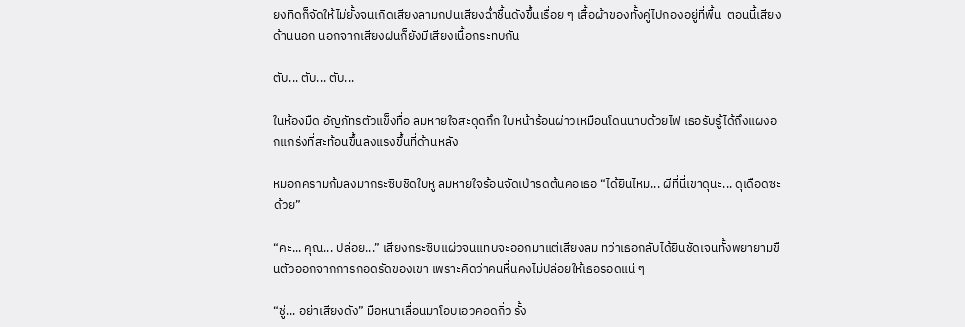ยงทิดก็จัดให้ไม่ยั้งจนเกิดเสียงลามกปนเสียงฉ่ำชื้นดังขึ้นเรื่อย ๆ เสื้อผ้าของทั้งคู่ไปกองอยู่ที่พื้น  ตอนนี้เสียงด้านนอก นอกจากเสียงฝนก็ยังมีเสียงเนื้อกระทบกัน

ตับ... ตับ... ตับ...

ในห้องมืด อัญภัทรตัวแข็งทื่อ ลมหายใจสะดุดกึก ใบหน้าร้อนผ่าวเหมือนโดนนาบด้วยไฟ เธอรับรู้ได้ถึงแผงอกแกร่งที่สะท้อนขึ้นลงแรงขึ้นที่ด้านหลัง

หมอกครามก้มลงมากระซิบชิดใบหู ลมหายใจร้อนจัดเป่ารดต้นคอเธอ “ได้ยินไหม... ผีที่นี่เขาดุนะ... ดุเดือดซะด้วย”

“คะ... คุณ... ปล่อย...” เสียงกระซิบแผ่วจนแทบจะออกมาแต่เสียงลม ทว่าเธอกลับได้ยินชัดเจนทั้งพยายามขืนตัวออกจากการกอดรัดของเขา เพราะคิดว่าคนหื่นคงไม่ปล่อยให้เธอรอดแน่ ๆ

“ชู่... อย่าเสียงดัง” มือหนาเลื่อนมาโอบเอวคอดกิ่ว รั้ง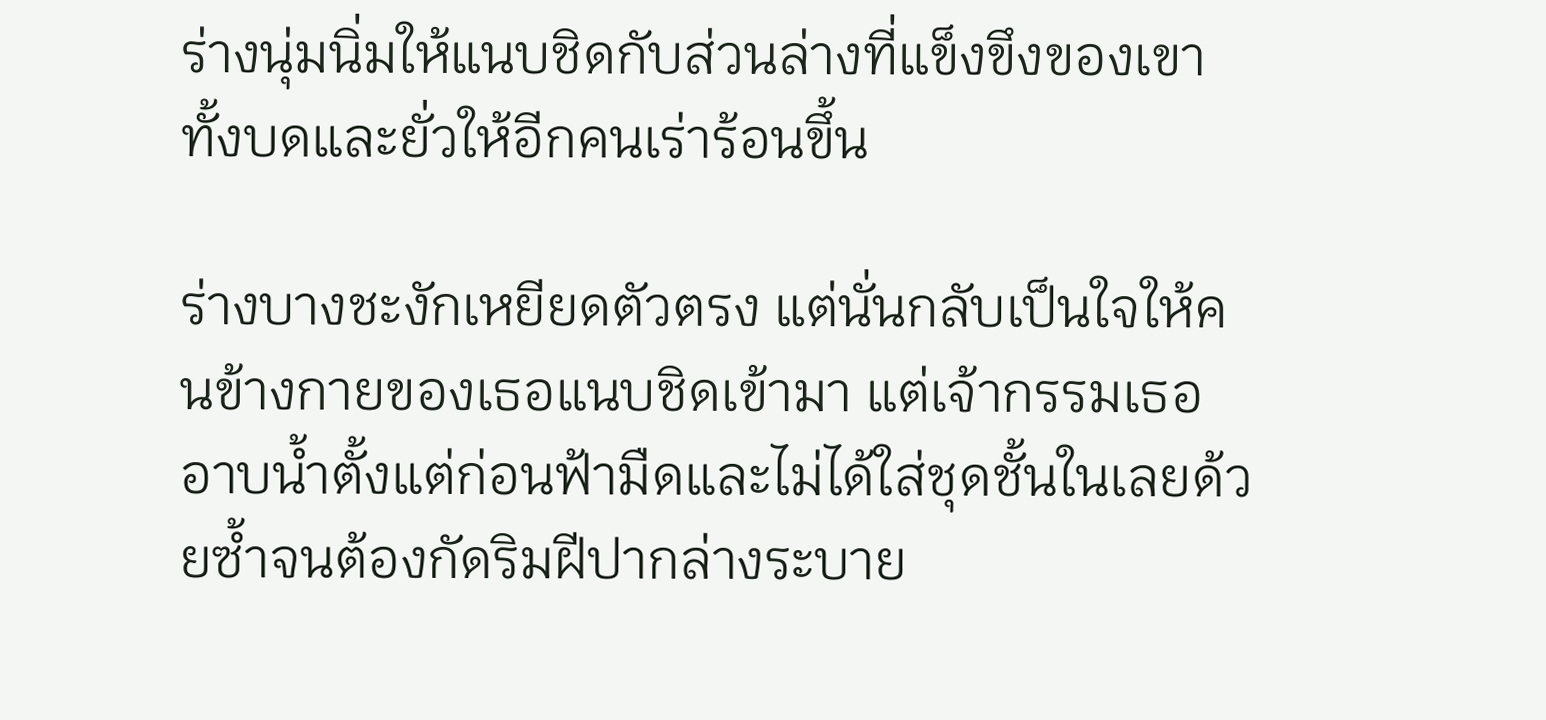ร่างนุ่มนิ่มให้แนบชิดกับส่วนล่างที่แข็งขึงของเขา ทั้งบดและยั่วให้อีกคนเร่าร้อนขึ้น

ร่างบางชะงักเหยียดตัวตรง แต่นั่นกลับเป็นใจให้คนข้างกายของเธอแนบชิดเข้ามา แต่เจ้ากรรมเธออาบน้ำตั้งแต่ก่อนฟ้ามืดและไม่ได้ใส่ชุดชั้นในเลยด้วยซ้ำจนต้องกัดริมฝีปากล่างระบาย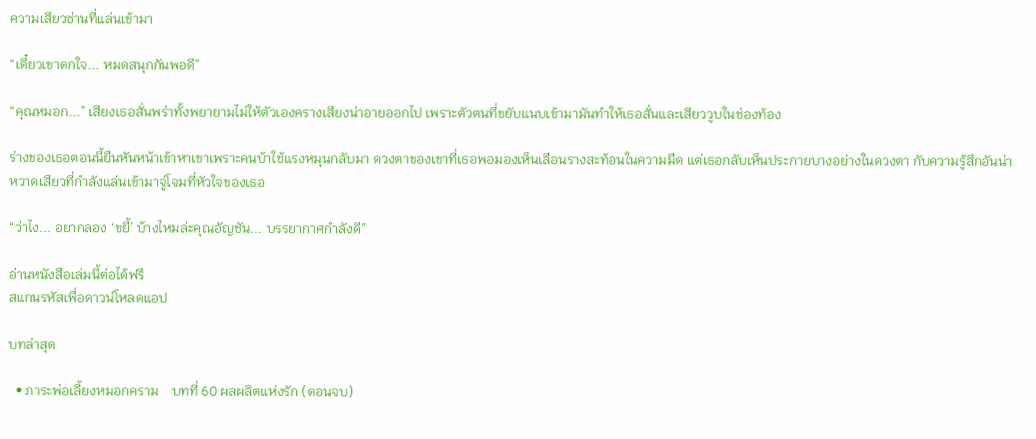ความเสียวซ่านที่แล่นเข้ามา

“เดี๋ยวเขาตกใจ... หมดสนุกกันพอดี”

“คุณหมอก...” เสียงเธอสั่นพร่าทั้งพยายามไม่ให้ตัวเองครางเสียงน่าอายออกไป เพราะตัวตนที่ขยับแนบเข้ามามันทำให้เธอสั่นและเสียววูบในช่องท้อง

ร่างของเธอตอนนี้ยืนหันหน้าเข้าหาเขาเพราะคนบ้าใช้แรงหมุนกลับมา ดวงตาของเขาที่เธอพอมองเห็นเลือนรางสะท้อนในความมืด แต่เธอกลับเห็นประกายบางอย่างในดวงตา กับความรู้สึกอันน่าหวาดเสียวที่กำลังแล่นเข้ามาจู่โจมที่หัวใจของเธอ

“ว่าไง... อยากลอง ‘ขยี้’ บ้างไหมล่ะคุณอัญชัน... บรรยากาศกำลังดี”

อ่านหนังสือเล่มนี้ต่อได้ฟรี
สแกนรหัสเพื่อดาวน์โหลดแอป

บทล่าสุด

  • ภาระพ่อเลี้ยงหมอกคราม    บทที่ 60 ผลผลิตแห่งรัก (ตอนจบ)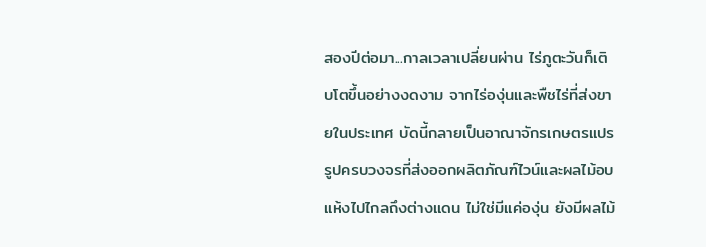สองปีต่อมา...กาลเวลาเปลี่ยนผ่าน ไร่ภูตะวันก็เติบโตขึ้นอย่างงดงาม จากไร่องุ่นและพืชไร่ที่ส่งขายในประเทศ บัดนี้กลายเป็นอาณาจักรเกษตรแปรรูปครบวงจรที่ส่งออกผลิตภัณฑ์ไวน์และผลไม้อบแห้งไปไกลถึงต่างแดน ไม่ใช่มีแค่องุ่น ยังมีผลไม้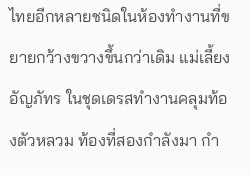ไทยอีกหลายชนิดในห้องทำงานที่ขยายกว้างขวางขึ้นกว่าเดิม แม่เลี้ยงอัญภัทร ในชุดเดรสทำงานคลุมท้องตัวหลวม ท้องที่สองกำลังมา กำ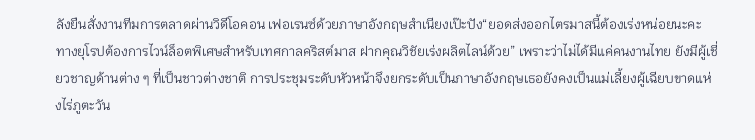ลังยืนสั่งงานทีมการตลาดผ่านวิดีโอคอน เฟอเรนซ์ด้วยภาษาอังกฤษสำเนียงเป๊ะปัง“ยอดส่งออกไตรมาสนี้ต้องเร่งหน่อยนะคะ ทางยุโรปต้องการไวน์ล็อตพิเศษสำหรับเทศกาลคริสต์มาส ฝากคุณวิชัยเร่งผลิตไลน์ด้วย” เพราะว่าไม่ได้มีแค่คนงานไทย ยังมีผู้เชี่ยวชาญด้านต่าง ๆ ที่เป็นชาวต่างชาติ การประชุมระดับหัวหน้าจึงยกระดับเป็นภาษาอังกฤษเธอยังคงเป็นแม่เลี้ยงผู้เฉียบขาดแห่งไร่ภูตะวัน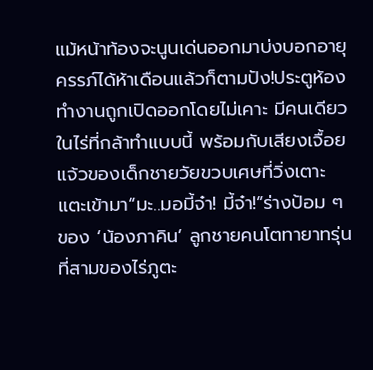แม้หน้าท้องจะนูนเด่นออกมาบ่งบอกอายุครรภ์ได้ห้าเดือนแล้วก็ตามปัง!ประตูห้องทำงานถูกเปิดออกโดยไม่เคาะ มีคนเดียวในไร่ที่กล้าทำแบบนี้ พร้อมกับเสียงเจื้อยแจ้วของเด็กชายวัยขวบเศษที่วิ่งเตาะแตะเข้ามา“มะ..มอมี้จ๋า! มี้จ๋า!”ร่างป้อม ๆ ของ ‘น้องภาคิน’ ลูกชายคนโตทายาทรุ่นที่สามของไร่ภูตะ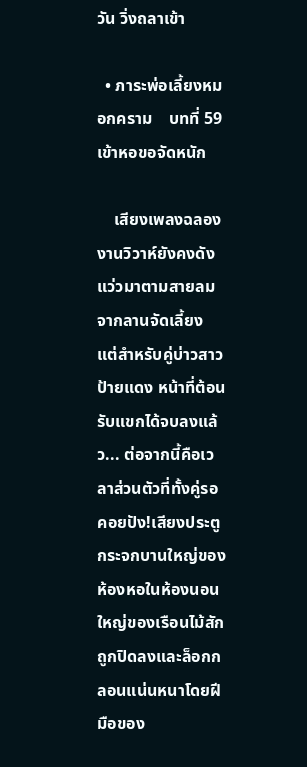วัน วิ่งถลาเข้า

  • ภาระพ่อเลี้ยงหมอกคราม    บทที่ 59 เข้าหอขอจัดหนัก

    เสียงเพลงฉลองงานวิวาห์ยังคงดังแว่วมาตามสายลมจากลานจัดเลี้ยง แต่สำหรับคู่บ่าวสาวป้ายแดง หน้าที่ต้อนรับแขกได้จบลงแล้ว... ต่อจากนี้คือเวลาส่วนตัวที่ทั้งคู่รอคอยปัง!เสียงประตูกระจกบานใหญ่ของห้องหอในห้องนอนใหญ่ของเรือนไม้สัก ถูกปิดลงและล็อกกลอนแน่นหนาโดยฝีมือของ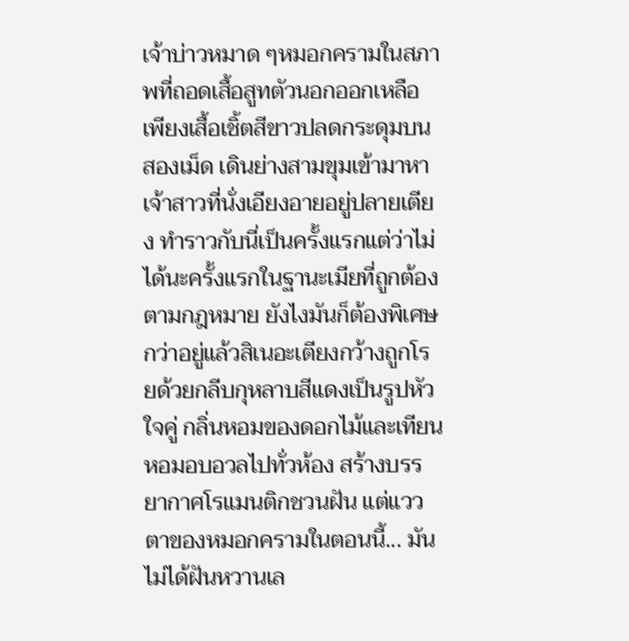เจ้าบ่าวหมาด ๆหมอกครามในสภาพที่ถอดเสื้อสูทตัวนอกออกเหลือเพียงเสื้อเชิ้ตสีขาวปลดกระดุมบนสองเม็ด เดินย่างสามขุมเข้ามาหาเจ้าสาวที่นั่งเอียงอายอยู่ปลายเตียง ทำราวกับนี่เป็นครั้งแรกแต่ว่าไม่ได้นะครั้งแรกในฐานะเมียที่ถูกต้องตามกฎหมาย ยังไงมันก็ต้องพิเศษกว่าอยู่แล้วสิเนอะเตียงกว้างถูกโรยด้วยกลีบกุหลาบสีแดงเป็นรูปหัวใจคู่ กลิ่นหอมของดอกไม้และเทียนหอมอบอวลไปทั่วห้อง สร้างบรรยากาศโรแมนติกชวนฝัน แต่แววตาของหมอกครามในตอนนี้... มันไม่ได้ฝันหวานเล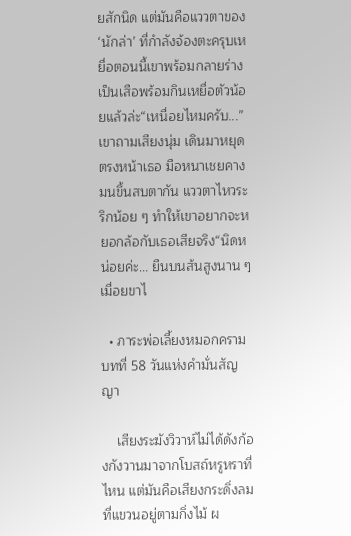ยสักนิด แต่มันคือแววตาของ ‘นักล่า’ ที่กำลังจ้องตะครุบเหยื่อตอนนี้เขาพร้อมกลายร่างเป็นเสือพร้อมกินเหยื่อตัวน้อยแล้วล่ะ“เหนื่อยไหมครับ...” เขาถามเสียงนุ่ม เดินมาหยุดตรงหน้าเธอ มือหนาเชยคางมนขึ้นสบตากัน แววตาไหวระริกน้อย ๆ ทำให้เขาอยากจะหยอกล้อกับเธอเสียจริง“นิดหน่อยค่ะ... ยืนบนส้นสูงนาน ๆ เมื่อยขาไ

  • ภาระพ่อเลี้ยงหมอกคราม    บทที่ 58 วันแห่งคำมั่นสัญญา

    เสียงระฆังวิวาห์ไม่ได้ดังก้องกังวานมาจากโบสถ์หรูหราที่ไหน แต่มันคือเสียงกระดิ่งลมที่แขวนอยู่ตามกิ่งไม้ ผ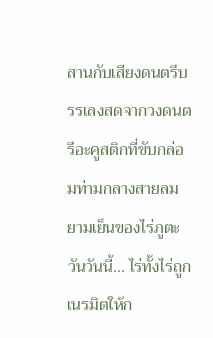สานกับเสียงดนตรีบรรเลงสดจากวงดนตรีอะคูสติกที่ขับกล่อมท่ามกลางสายลมยามเย็นของไร่ภูตะวันวันนี้... ไร่ทั้งไร่ถูกเนรมิตให้ก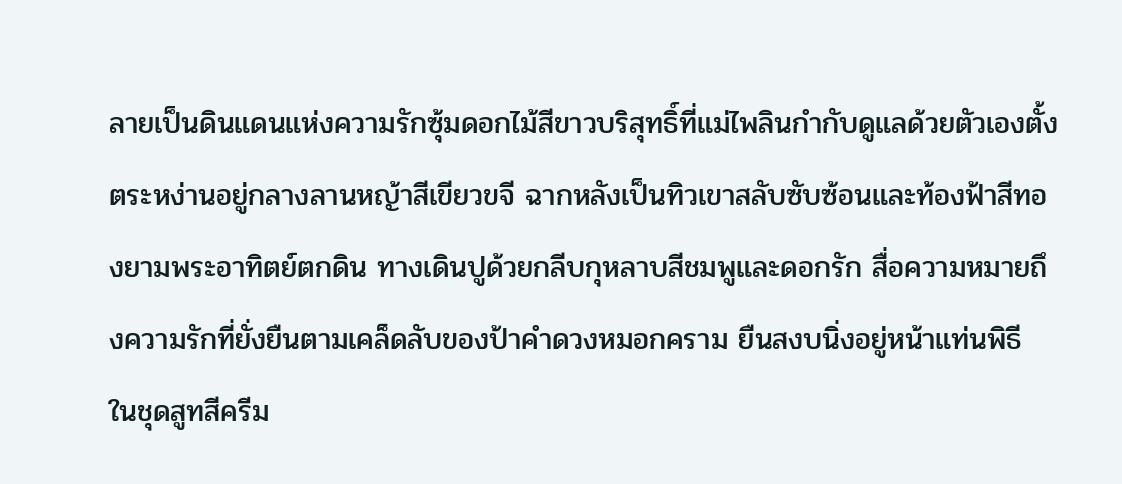ลายเป็นดินแดนแห่งความรักซุ้มดอกไม้สีขาวบริสุทธิ์ที่แม่ไพลินกำกับดูแลด้วยตัวเองตั้งตระหง่านอยู่กลางลานหญ้าสีเขียวขจี ฉากหลังเป็นทิวเขาสลับซับซ้อนและท้องฟ้าสีทองยามพระอาทิตย์ตกดิน ทางเดินปูด้วยกลีบกุหลาบสีชมพูและดอกรัก สื่อความหมายถึงความรักที่ยั่งยืนตามเคล็ดลับของป้าคำดวงหมอกคราม ยืนสงบนิ่งอยู่หน้าแท่นพิธี ในชุดสูทสีครีม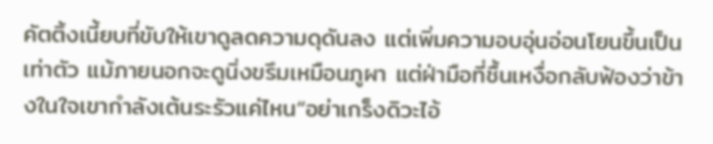คัตติ้งเนี้ยบที่ขับให้เขาดูลดความดุดันลง แต่เพิ่มความอบอุ่นอ่อนโยนขึ้นเป็นเท่าตัว แม้ภายนอกจะดูนิ่งขรึมเหมือนภูผา แต่ฝ่ามือที่ชื้นเหงื่อกลับฟ้องว่าข้างในใจเขากำลังเต้นระรัวแค่ไหน“อย่าเกร็งดิวะไอ้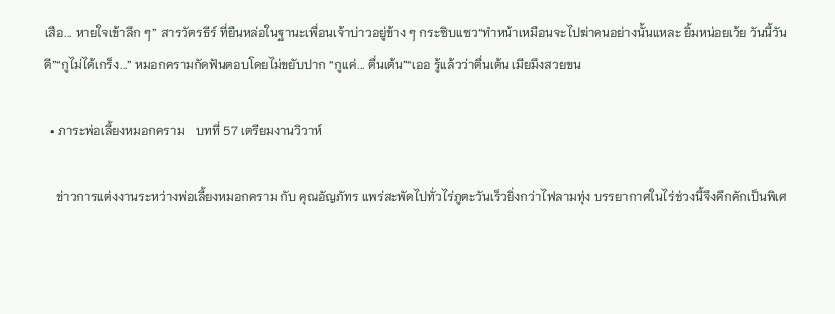เสือ... หายใจเข้าลึก ๆ” สารวัตรธีร์ ที่ยืนหล่อในฐานะเพื่อนเจ้าบ่าวอยู่ข้าง ๆ กระซิบแซว“ทำหน้าเหมือนจะไปฆ่าคนอย่างนั้นแหละ ยิ้มหน่อยเว้ย วันนี้วันดี”“กูไม่ได้เกร็ง...” หมอกครามกัดฟันตอบโดยไม่ขยับปาก “กูแค่... ตื่นเต้น”“เออ รู้แล้วว่าตื่นเต้น เมียมึงสวยขน

  • ภาระพ่อเลี้ยงหมอกคราม    บทที่ 57 เตรียมงานวิวาห์

    ข่าวการแต่งงานระหว่างพ่อเลี้ยงหมอกคราม กับ คุณอัญภัทร แพร่สะพัดไปทั่วไร่ภูตะวันเร็วยิ่งกว่าไฟลามทุ่ง บรรยากาศในไร่ช่วงนี้จึงคึกคักเป็นพิเศ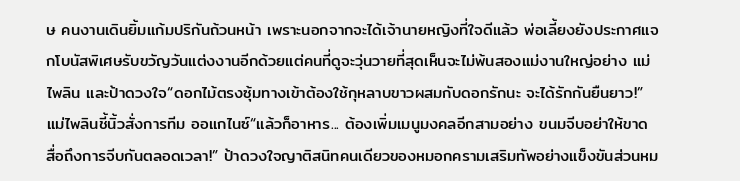ษ คนงานเดินยิ้มแก้มปริกันถ้วนหน้า เพราะนอกจากจะได้เจ้านายหญิงที่ใจดีแล้ว พ่อเลี้ยงยังประกาศแจกโบนัสพิเศษรับขวัญวันแต่งงานอีกด้วยแต่คนที่ดูจะวุ่นวายที่สุดเห็นจะไม่พ้นสองแม่งานใหญ่อย่าง แม่ไพลิน และป้าดวงใจ“ดอกไม้ตรงซุ้มทางเข้าต้องใช้กุหลาบขาวผสมกับดอกรักนะ จะได้รักกันยืนยาว!” แม่ไพลินชี้นิ้วสั่งการทีม ออแกไนซ์“แล้วก็อาหาร... ต้องเพิ่มเมนูมงคลอีกสามอย่าง ขนมจีบอย่าให้ขาด สื่อถึงการจีบกันตลอดเวลา!” ป้าดวงใจญาติสนิทคนเดียวของหมอกครามเสริมทัพอย่างแข็งขันส่วนหม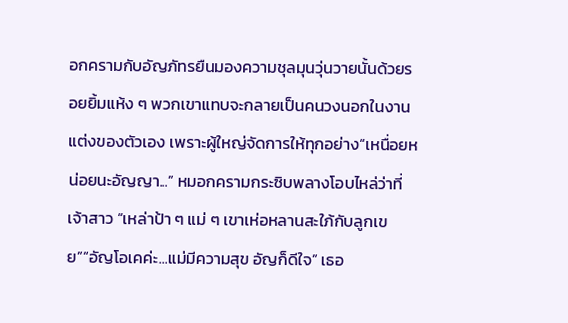อกครามกับอัญภัทรยืนมองความชุลมุนวุ่นวายนั้นด้วยรอยยิ้มแห้ง ๆ พวกเขาแทบจะกลายเป็นคนวงนอกในงานแต่งของตัวเอง เพราะผู้ใหญ่จัดการให้ทุกอย่าง“เหนื่อยหน่อยนะอัญญา...” หมอกครามกระซิบพลางโอบไหล่ว่าที่เจ้าสาว “เหล่าป้า ๆ แม่ ๆ เขาเห่อหลานสะใภ้กับลูกเขย”“อัญโอเคค่ะ...แม่มีความสุข อัญก็ดีใจ” เธอ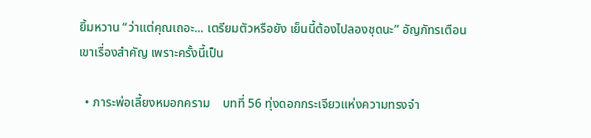ยิ้มหวาน “ว่าแต่คุณเถอะ... เตรียมตัวหรือยัง เย็นนี้ต้องไปลองชุดนะ” อัญภัทรเตือนเขาเรื่องสำคัญ เพราะครั้งนี้เป็น

  • ภาระพ่อเลี้ยงหมอกคราม    บทที่ 56 ทุ่งดอกกระเจียวแห่งความทรงจำ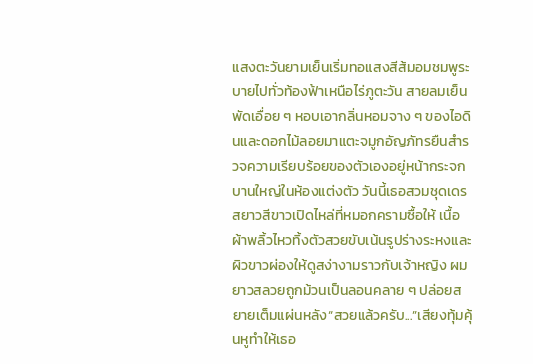แสงตะวันยามเย็นเริ่มทอแสงสีส้มอมชมพูระบายไปทั่วท้องฟ้าเหนือไร่ภูตะวัน สายลมเย็นพัดเอื่อย ๆ หอบเอากลิ่นหอมจาง ๆ ของไอดินและดอกไม้ลอยมาแตะจมูกอัญภัทรยืนสำรวจความเรียบร้อยของตัวเองอยู่หน้ากระจกบานใหญ่ในห้องแต่งตัว วันนี้เธอสวมชุดเดรสยาวสีขาวเปิดไหล่ที่หมอกครามซื้อให้ เนื้อผ้าพลิ้วไหวทิ้งตัวสวยขับเน้นรูปร่างระหงและผิวขาวผ่องให้ดูสง่างามราวกับเจ้าหญิง ผมยาวสลวยถูกม้วนเป็นลอนคลาย ๆ ปล่อยสยายเต็มแผ่นหลัง“สวยแล้วครับ...”เสียงทุ้มคุ้นหูทำให้เธอ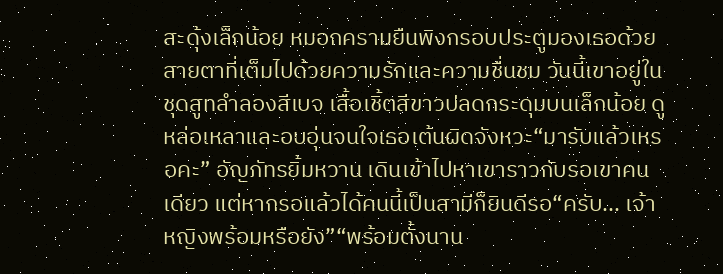สะดุ้งเล็กน้อย หมอกครามยืนพิงกรอบประตูมองเธอด้วยสายตาที่เต็มไปด้วยความรักและความชื่นชม วันนี้เขาอยู่ในชุดสูทลำลองสีเบจ เสื้อเชิ้ตสีขาวปลดกระดุมบนเล็กน้อย ดูหล่อเหลาและอบอุ่นจนใจเธอเต้นผิดจังหวะ“มารับแล้วเหรอคะ” อัญภัทรยิ้มหวาน เดินเข้าไปหาเขาราวกับรอเขาคนเดียว แต่หากรอแล้วได้คนนี้เป็นสามีก็ยินดีรอ“ครับ... เจ้าหญิงพร้อมหรือยัง”“พร้อมตั้งนาน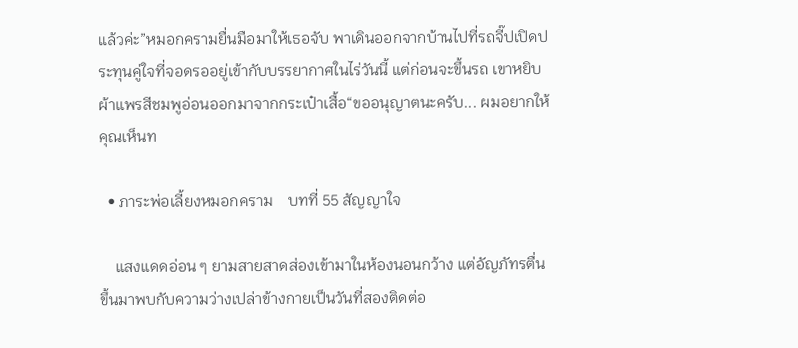แล้วค่ะ”หมอกครามยื่นมือมาให้เธอจับ พาเดินออกจากบ้านไปที่รถจี๊ปเปิดประทุนคู่ใจที่จอดรออยู่เข้ากับบรรยากาศในไร่วันนี้ แต่ก่อนจะขึ้นรถ เขาหยิบผ้าแพรสีชมพูอ่อนออกมาจากกระเป๋าเสื้อ“ขออนุญาตนะครับ... ผมอยากให้คุณเห็นท

  • ภาระพ่อเลี้ยงหมอกคราม    บทที่ 55 สัญญาใจ

    แสงแดดอ่อน ๆ ยามสายสาดส่องเข้ามาในห้องนอนกว้าง แต่อัญภัทรตื่นขึ้นมาพบกับความว่างเปล่าข้างกายเป็นวันที่สองติดต่อ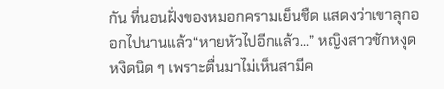กัน ที่นอนฝั่งของหมอกครามเย็นชืด แสดงว่าเขาลุกออกไปนานแล้ว“หายหัวไปอีกแล้ว...” หญิงสาวชักหงุดหงิดนิด ๆ เพราะตื่นมาไม่เห็นสามีค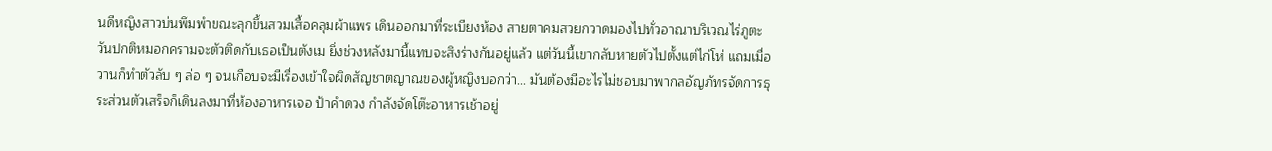นดีหญิงสาวบ่นพึมพำขณะลุกขึ้นสวมเสื้อคลุมผ้าแพร เดินออกมาที่ระเบียงห้อง สายตาคมสวยกวาดมองไปทั่วอาณาบริเวณไร่ภูตะวันปกติหมอกครามจะตัวติดกับเธอเป็นตังเม ยิ่งช่วงหลังมานี้แทบจะสิงร่างกันอยู่แล้ว แต่วันนี้เขากลับหายตัวไปตั้งแต่ไก่โห่ แถมเมื่อวานก็ทำตัวลับ ๆ ล่อ ๆ จนเกือบจะมีเรื่องเข้าใจผิดสัญชาตญาณของผู้หญิงบอกว่า... มันต้องมีอะไรไม่ชอบมาพากลอัญภัทรจัดการธุระส่วนตัวเสร็จก็เดินลงมาที่ห้องอาหารเจอ ป้าคำดวง กำลังจัดโต๊ะอาหารเช้าอยู่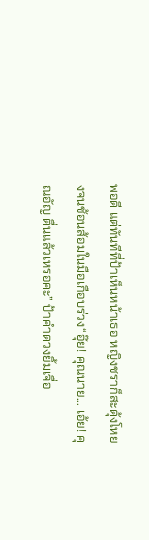พอดี แต่ทันทีที่ป้าเห็นหน้าเธอ หญิงชราก็สะดุ้งโหยงจนช้อนส้อมในมือเกือบร่วง“อุ๊ย! คุณนาย... เอ้ย! คุณอัญ ตื่นแล้วเหรอคะ” ป้าคำดวงยิ้มเจื่อ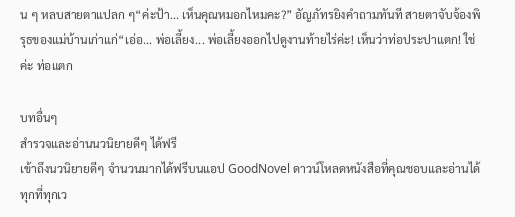น ๆ หลบสายตาแปลก ๆ“ค่ะป้า... เห็นคุณหมอกไหมคะ?” อัญภัทรยิงคำถามทันที สายตาจับจ้องพิรุธของแม่บ้านเก่าแก่“เอ่อ... พ่อเลี้ยง... พ่อเลี้ยงออกไปดูงานท้ายไร่ค่ะ! เห็นว่าท่อประปาแตก! ใช่ค่ะ ท่อแตก

บทอื่นๆ
สำรวจและอ่านนวนิยายดีๆ ได้ฟรี
เข้าถึงนวนิยายดีๆ จำนวนมากได้ฟรีบนแอป GoodNovel ดาวน์โหลดหนังสือที่คุณชอบและอ่านได้ทุกที่ทุกเว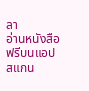ลา
อ่านหนังสือฟรีบนแอป
สแกน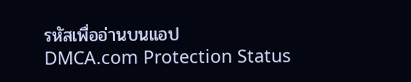รหัสเพื่ออ่านบนแอป
DMCA.com Protection Status